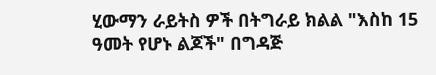ሂውማን ራይትስ ዎች በትግራይ ክልል "እስከ 15 ዓመት የሆኑ ልጆች" በግዳጅ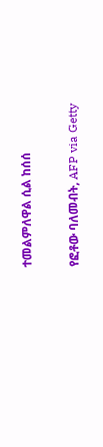ተመልምለዋል ሲል ከሰሰ

የፎቶው ባለመብት, AFP via Getty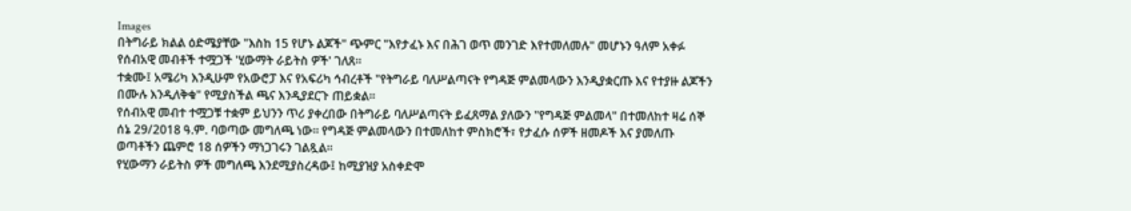Images
በትግራይ ክልል ዕድሜያቸው "እስከ 15 የሆኑ ልጆች" ጭምር "እየታፈኑ እና በሕገ ወጥ መንገድ እየተመለመሉ" መሆኑን ዓለም አቀፉ የሰብአዊ መብቶች ተሟጋች 'ሂውማት ራይትስ ዎች' ገለጸ።
ተቋሙ፤ አሜሪካ እንዲሁም የአውሮፓ እና የአፍሪካ ኅብረቶች "የትግራይ ባለሥልጣናት የግዳጅ ምልመላውን እንዲያቋርጡ እና የተያዙ ልጆችን በሙሉ እንዲለቅቁ" የሚያስችል ጫና እንዲያደርጉ ጠይቋል።
የሰብአዊ መብተ ተሟጋቹ ተቋም ይህንን ጥሪ ያቀረበው በትግራይ ባለሥልጣናት ይፈጸማል ያለውን "የግዳጅ ምልመላ" በተመለከተ ዛሬ ሰኞ ሰኔ 29/2018 ዓ.ም. ባወጣው መግለጫ ነው። የግዳጅ ምልመላውን በተመለከተ ምስክሮች፣ የታፈሱ ሰዎች ዘመዶች እና ያመለጡ ወጣቶችን ጨምሮ 18 ሰዎችን ማነጋገሩን ገልጿል።
የሂውማን ራይትስ ዎች መግለጫ እንደሚያስረዳው፤ ከሚያዝያ አስቀድሞ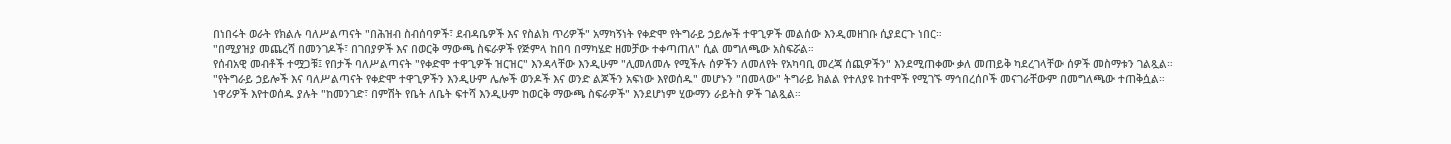በነበሩት ወራት የክልሉ ባለሥልጣናት "በሕዝብ ስብሰባዎች፣ ደብዳቤዎች እና የስልክ ጥሪዎች" አማካኝነት የቀድሞ የትግራይ ኃይሎች ተዋጊዎች መልሰው እንዲመዘገቡ ሲያደርጉ ነበር።
"በሚያዝያ መጨረሻ በመንገዶች፣ በገበያዎች እና በወርቅ ማውጫ ስፍራዎች የጅምላ ከበባ በማካሄድ ዘመቻው ተቀጣጠለ" ሲል መግለጫው አስፍሯል።
የሰብአዊ መብቶች ተሟጋቹ፤ የበታች ባለሥልጣናት "የቀድሞ ተዋጊዎች ዝርዝር" እንዳላቸው እንዲሁም "ሊመለመሉ የሚችሉ ሰዎችን ለመለየት የአካባቢ መረጃ ሰጪዎችን" እንደሚጠቀሙ ቃለ መጠይቅ ካደረገላቸው ሰዎች መስማቱን ገልጿል።
"የትግራይ ኃይሎች እና ባለሥልጣናት የቀድሞ ተዋጊዎችን እንዲሁም ሌሎች ወንዶች እና ወንድ ልጆችን አፍነው እየወሰዱ" መሆኑን "በመላው" ትግራይ ክልል የተለያዩ ከተሞች የሚገኙ ማኅበረሰቦች መናገራቸውም በመግለጫው ተጠቅሷል።
ነዋሪዎች እየተወሰዱ ያሉት "ከመንገድ፣ በምሽት የቤት ለቤት ፍተሻ እንዲሁም ከወርቅ ማውጫ ስፍራዎች" እንደሆነም ሂውማን ራይትስ ዎች ገልጿል።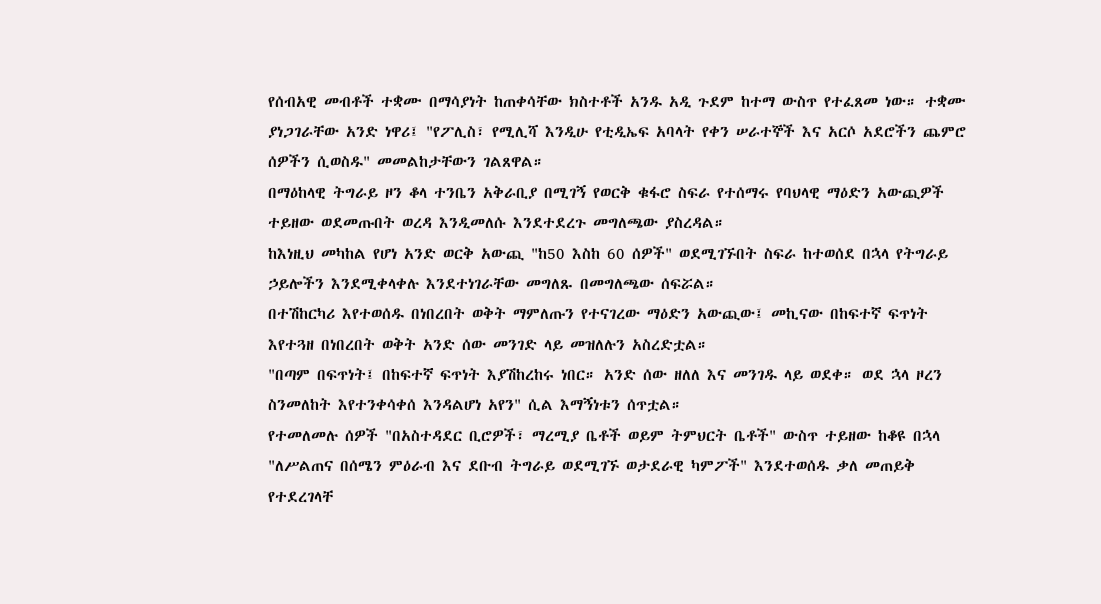የሰብአዊ መብቶች ተቋሙ በማሳያነት ከጠቀሳቸው ክስተቶች አንዱ አዲ ጉደም ከተማ ውስጥ የተፈጸመ ነው። ተቋሙ ያነጋገራቸው አንድ ነዋሪ፤ "የፖሊስ፣ የሚሊሻ እንዲሁ የቲዲኤፍ አባላት የቀን ሠራተኞች እና አርሶ አደሮችን ጨምሮ ሰዎችን ሲወስዱ" መመልከታቸውን ገልጸዋል።
በማዕከላዊ ትግራይ ዞን ቆላ ተንቤን አቅራቢያ በሚገኝ የወርቅ ቁፋሮ ስፍራ የተሰማሩ የባህላዊ ማዕድን አውጪዎች ተይዘው ወደመጡበት ወረዳ እንዲመለሱ እንደተደረጉ መግለጫው ያስረዳል።
ከእነዚህ መካከል የሆነ አንድ ወርቅ አውጪ "ከ50 እስከ 60 ሰዎች" ወደሚገኙበት ስፍራ ከተወሰደ በኋላ የትግራይ ኃይሎችን እንደሚቀላቀሉ እንደተነገራቸው መግለጹ በመግለጫው ሰፍሯል።
በተሽከርካሪ እየተወሰዱ በነበረበት ወቅት ማምለጡን የተናገረው ማዕድን አውጪው፤ መኪናው በከፍተኛ ፍጥነት እየተጓዘ በነበረበት ወቅት አንድ ሰው መንገድ ላይ መዝለሉን አስረድቷል።
"በጣም በፍጥነት፤ በከፍተኛ ፍጥነት እያሽከረከሩ ነበር። አንድ ሰው ዘለለ እና መንገዱ ላይ ወደቀ። ወደ ኋላ ዞረን ስንመለከት እየተንቀሳቀሰ እንዳልሆነ አየን" ሲል እማኝነቱን ሰጥቷል።
የተመለመሉ ሰዎች "በአስተዳደር ቢሮዎች፣ ማረሚያ ቤቶች ወይም ትምህርት ቤቶች" ውስጥ ተይዘው ከቆዩ በኋላ "ለሥልጠና በሰሜን ምዕራብ እና ደቡብ ትግራይ ወደሚገኙ ወታደራዊ ካምፖች" እንደተወሰዱ ቃለ መጠይቅ የተደረገላቸ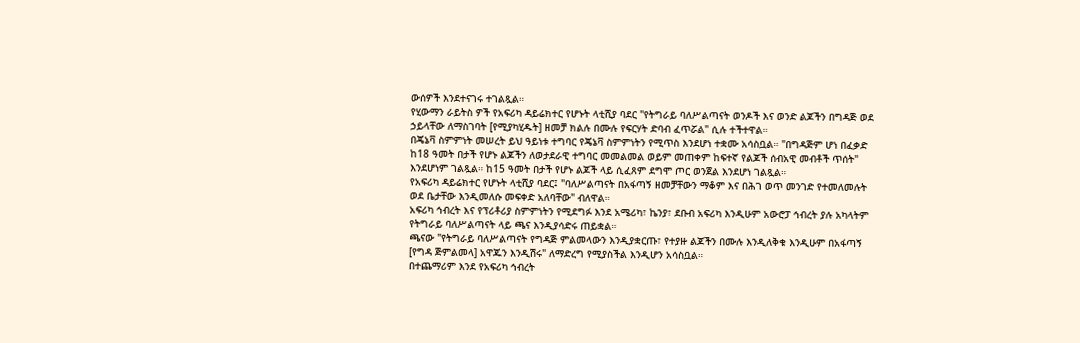ውሰዎች እንደተናገሩ ተገልጿል።
የሂውማን ራይትስ ዎች የአፍሪካ ዳይሬክተር የሆኑት ላቲሺያ ባደር "የትግራይ ባለሥልጣናት ወንዶች እና ወንድ ልጆችን በግዳጅ ወደ ኃይላቸው ለማስገባት [የሚያካሂዱት] ዘመቻ ክልሉ በሙሉ የፍርሃት ድባብ ፈጥሯል" ሲሉ ተችተዋል።
በጄኔቫ ስምምነት መሠረት ይህ ዓይነቱ ተግባር የጄኔቫ ስምምነትን የሚጥስ እንደሆነ ተቋሙ አሳስቧል። "በግዳጅም ሆነ በፈቃድ ከ18 ዓመት በታች የሆኑ ልጆችን ለወታደራዊ ተግባር መመልመል ወይም መጠቀም ከፍተኛ የልጆች ሰብአዊ መብቶች ጥሰት" እንደሆነም ገልጿል። ከ15 ዓመት በታች የሆኑ ልጆች ላይ ሲፈጸም ደግሞ ጦር ወንጀል እንደሆነ ገልጿል።
የአፍሪካ ዳይሬክተር የሆኑት ላቲሺያ ባደር፤ "ባለሥልጣናት በአፋጣኝ ዘመቻቸውን ማቆም እና በሕገ ወጥ መንገድ የተመለመሉት ወደ ቤታቸው እንዲመለሱ መፍቀድ አለባቸው" ብለዋል።
አፍሪካ ኅብረት እና የፕሪቶሪያ ስምምነትን የሚደግፉ እንደ አሜሪካ፣ ኬንያ፣ ደቡብ አፍሪካ እንዲሁም አውሮፓ ኅብረት ያሉ አካላትም የትግራይ ባለሥልጣናት ላይ ጫና እንዲያሳድሩ ጠይቋል።
ጫናው "የትግራይ ባለሥልጣናት የግዳጅ ምልመላውን እንዲያቋርጡ፣ የተያዙ ልጆችን በሙሉ እንዲለቅቁ እንዲሁም በአፋጣኝ [የግዳ ጅምልመላ] አዋጁን እንዲሽሩ" ለማድረግ የሚያስችል እንዲሆን አሳስቧል።
በተጨማሪም እንደ የአፍሪካ ኅብረት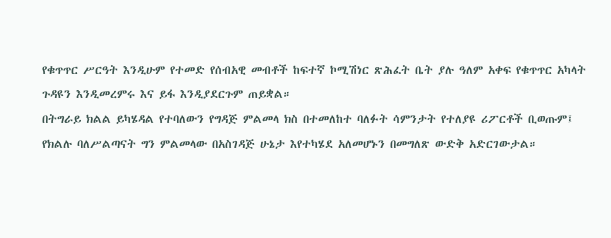የቁጥጥር ሥርዓት እንዲሁም የተመድ የሰብአዊ መብቶች ከፍተኛ ኮሚሽነር ጽሕፈት ቤት ያሉ ዓለም አቀፍ የቁጥጥር አካላት ጉዳዩን እንዲመረምሩ እና ይፋ እንዲያደርጉም ጠይቋል።
በትግራይ ክልል ይካሄዳል የተባለውን የግዳጅ ምልመላ ክስ በተመለከተ ባለፉት ሳምንታት የተለያዩ ሪፖርቶች ቢወጡም፤ የክልሉ ባለሥልጣናት ግን ምልመላው በአስገዳጅ ሁኔታ እየተካሄደ አለመሆኑን በመግለጽ ውድቅ አድርገውታል።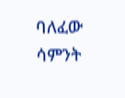ባለፈው ሳምንት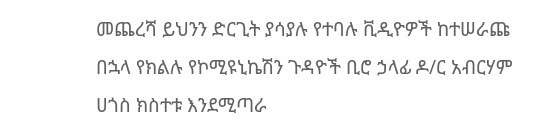መጨረሻ ይህንን ድርጊት ያሳያሉ የተባሉ ቪዲዮዎች ከተሠራጩ በኋላ የክልሉ የኮሚዩኒኬሽን ጉዳዮች ቢሮ ኃላፊ ዶ/ር አብርሃም ሀጎስ ክስተቱ እንደሚጣራ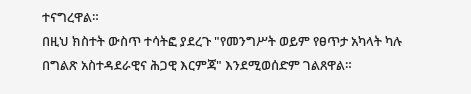ተናግረዋል።
በዚህ ክስተት ውስጥ ተሳትፎ ያደረጉ "የመንግሥት ወይም የፀጥታ አካላት ካሉ በግልጽ አስተዳደራዊና ሕጋዊ እርምጃ" እንደሚወሰድም ገልጸዋል።